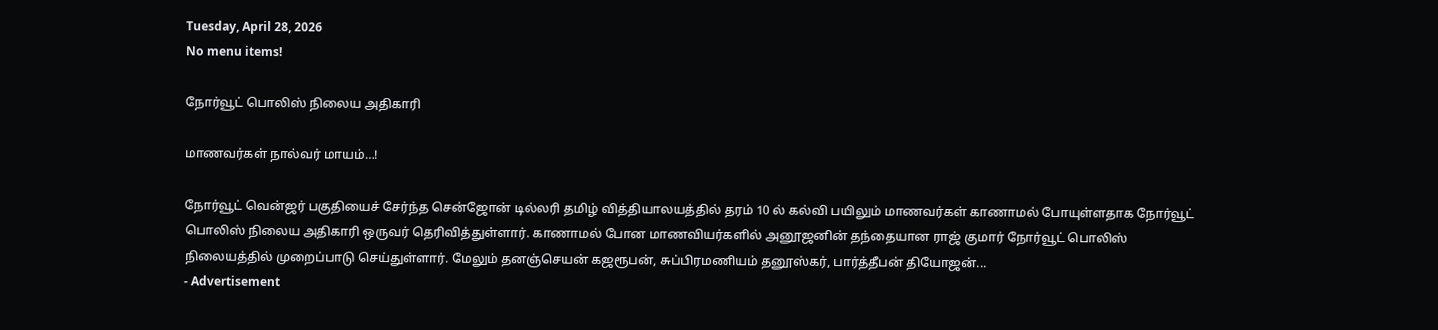Tuesday, April 28, 2026
No menu items!

நோர்வூட் பொலிஸ் நிலைய அதிகாரி

மாணவர்கள் நால்வர் மாயம்…!

நோர்வூட் வென்ஜர் பகுதியைச் சேர்ந்த சென்ஜோன் டில்லரி தமிழ் வித்தியாலயத்தில் தரம் 10 ல் கல்வி பயிலும் மாணவர்கள் காணாமல் போயுள்ளதாக நோர்வூட் பொலிஸ் நிலைய அதிகாரி ஒருவர் தெரிவித்துள்ளார். காணாமல் போன மாணவியர்களில் அனூஜனின் தந்தையான ராஜ் குமார் நோர்வூட் பொலிஸ் நிலையத்தில் முறைப்பாடு செய்துள்ளார். மேலும் தனஞ்செயன் கஜரூபன், சுப்பிரமணியம் தனூஸ்கர், பார்த்தீபன் தியோஜன்...
- Advertisement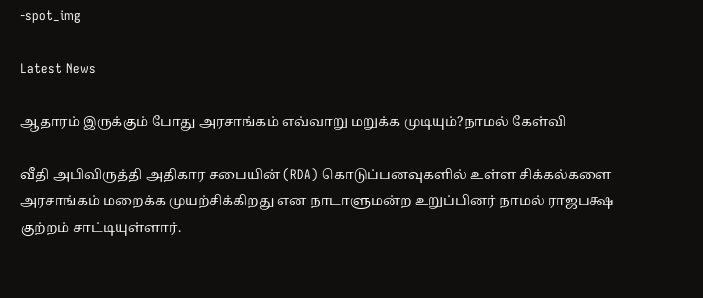-spot_img

Latest News

ஆதாரம் இருக்கும் போது அரசாங்கம் எவ்வாறு மறுக்க முடியும்?நாமல் கேள்வி

வீதி அபிவிருத்தி அதிகார சபையின் (RDA) கொடுப்பனவுகளில் உள்ள சிக்கல்களை அரசாங்கம் மறைக்க முயற்சிக்கிறது என நாடாளுமன்ற உறுப்பினர் நாமல் ராஜபக்ஷ குற்றம் சாட்டியுள்ளார்.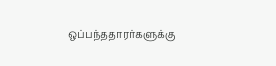ஒப்பந்ததாரர்களுக்கு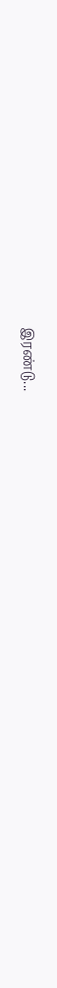இரண்டு...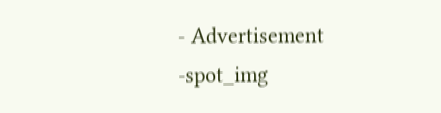- Advertisement -spot_img